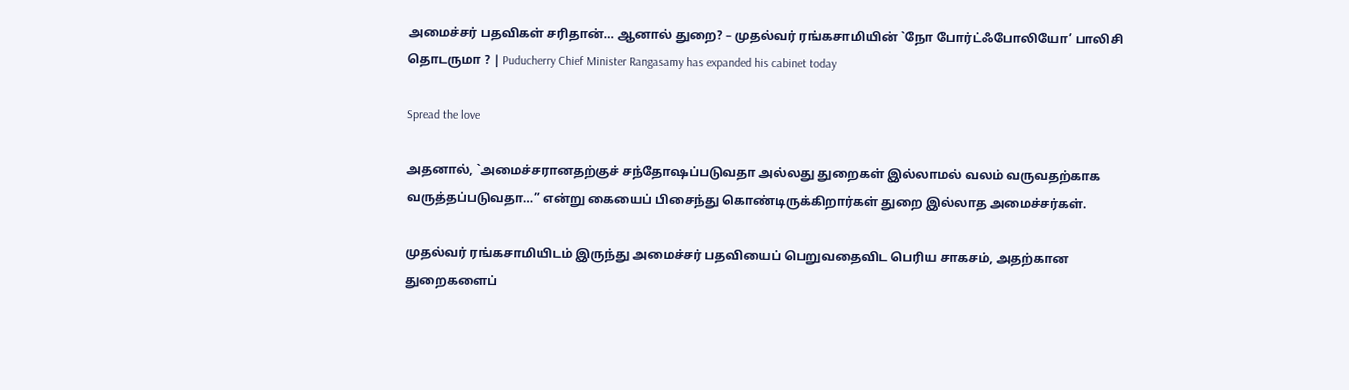அமைச்சர் பதவிகள் சரிதான்… ஆனால் துறை? – முதல்வர் ரங்கசாமியின் `நோ போர்ட்ஃபோலியோ’ பாலிசி தொடருமா ? | Puducherry Chief Minister Rangasamy has expanded his cabinet today

Spread the love

அதனால், `அமைச்சரானதற்குச் சந்தோஷப்படுவதா அல்லது துறைகள் இல்லாமல் வலம் வருவதற்காக வருத்தப்படுவதா…” என்று கையைப் பிசைந்து கொண்டிருக்கிறார்கள் துறை இல்லாத அமைச்சர்கள்.

முதல்வர் ரங்கசாமியிடம் இருந்து அமைச்சர் பதவியைப் பெறுவதைவிட பெரிய சாகசம், அதற்கான துறைகளைப்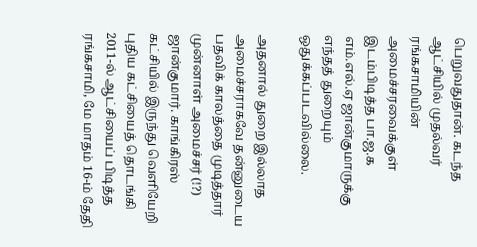பெறுவதுதான். கடந்த ஆட்சியில் முதல்வர் ரங்கசாமியின் அமைச்சரவைக்குள் இடம்பிடித்த பா.ஜ.க எம்.எல்.ஏ ஜான்குமாருக்கு எந்தத் துறையும் ஒதுக்கப்படவில்லை.

அதனால் துறை இல்லாத அமைச்சராகவே தன்னுடைய பதவிக் காலத்தை முடித்தார் முன்னாள் அமைச்சர் (!?) ஜான்குமார். காங்கிரஸ் கட்சியில் இருந்து வெளியேறி புதிய கட்சியைத் தொடங்கி 2011-ல் ஆட்சியைப் பிடித்த ரங்கசாமி, மே மாதம் 16-ம் தேதி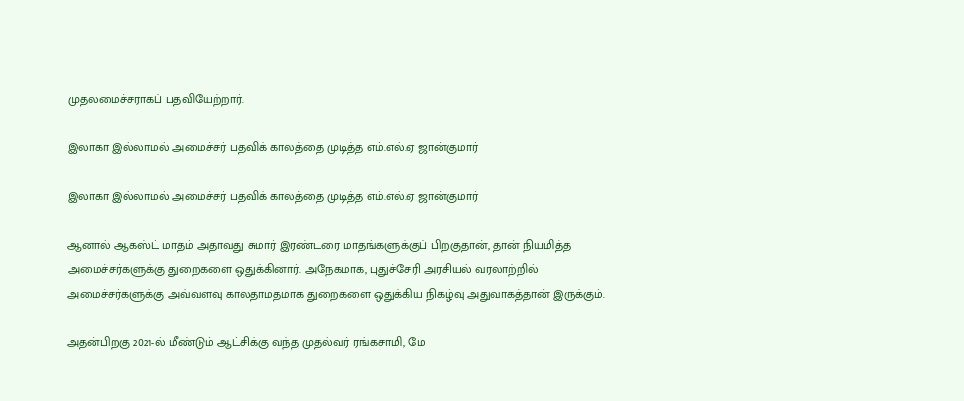முதலமைச்சராகப் பதவியேற்றார்.

இலாகா இல்லாமல் அமைச்சர் பதவிக் காலத்தை முடித்த எம்.எல்.ஏ ஜான்குமார்

இலாகா இல்லாமல் அமைச்சர் பதவிக் காலத்தை முடித்த எம்.எல்.ஏ ஜான்குமார்

ஆனால் ஆகஸ்ட் மாதம் அதாவது சுமார் இரண்டரை மாதங்களுக்குப் பிறகுதான், தான் நியமித்த அமைச்சர்களுக்கு துறைகளை ஒதுக்கினார். அநேகமாக, புதுச்சேரி அரசியல் வரலாற்றில் அமைச்சர்களுக்கு அவ்வளவு காலதாமதமாக துறைகளை ஒதுக்கிய நிகழ்வு அதுவாகத்தான் இருக்கும்.

அதன்பிறகு 2021-ல் மீண்டும் ஆட்சிக்கு வந்த முதல்வர் ரங்கசாமி, மே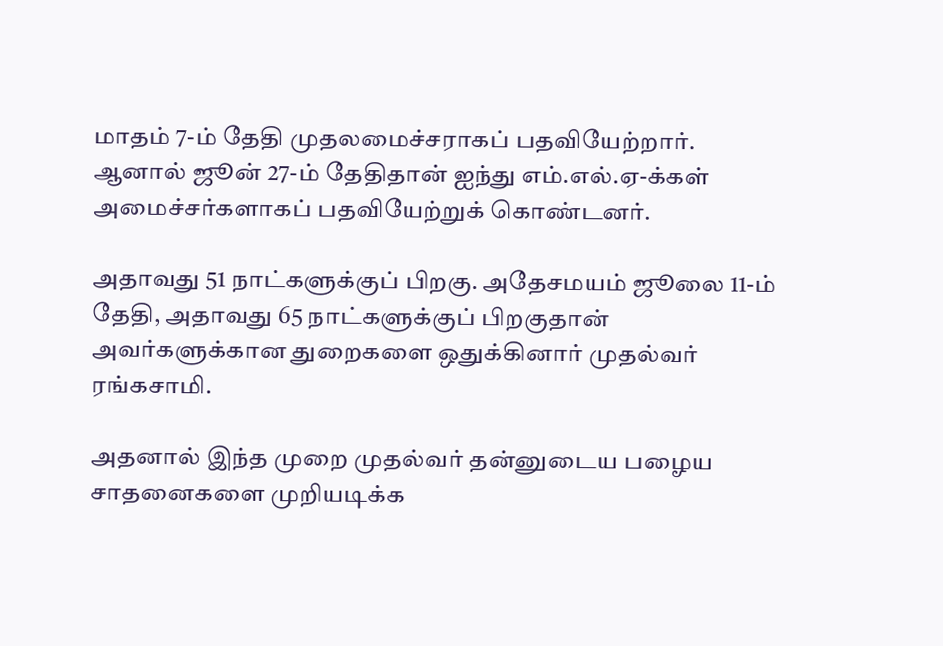மாதம் 7-ம் தேதி முதலமைச்சராகப் பதவியேற்றார். ஆனால் ஜூன் 27-ம் தேதிதான் ஐந்து எம்.எல்.ஏ-க்கள் அமைச்சர்களாகப் பதவியேற்றுக் கொண்டனர்.

அதாவது 51 நாட்களுக்குப் பிறகு. அதேசமயம் ஜூலை 11-ம் தேதி, அதாவது 65 நாட்களுக்குப் பிறகுதான் அவர்களுக்கான துறைகளை ஒதுக்கினார் முதல்வர் ரங்கசாமி.

அதனால் இந்த முறை முதல்வர் தன்னுடைய பழைய சாதனைகளை முறியடிக்க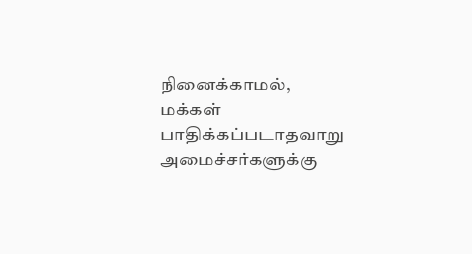நினைக்காமல், மக்கள் பாதிக்கப்படாதவாறு அமைச்சர்களுக்கு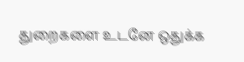துறைகளை உடனே ஒதுக்க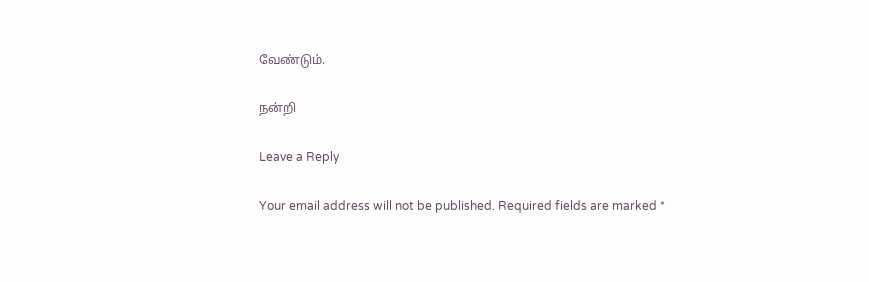வேண்டும்.

நன்றி

Leave a Reply

Your email address will not be published. Required fields are marked *